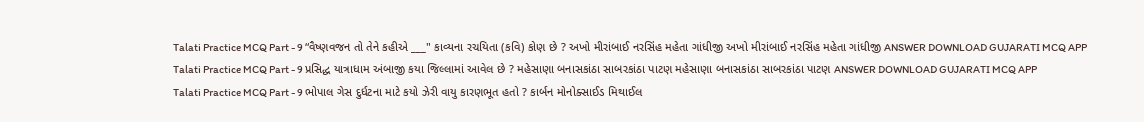Talati Practice MCQ Part - 9 “વૈષ્ણવજન તો તેને કહીએ ___" કાવ્યના રચયિતા (કવિ) કોણ છે ? અખો મીરાંબાઈ નરસિંહ મહેતા ગાંધીજી અખો મીરાંબાઈ નરસિંહ મહેતા ગાંધીજી ANSWER DOWNLOAD GUJARATI MCQ APP
Talati Practice MCQ Part - 9 પ્રસિદ્ધ યાત્રાધામ અંબાજી કયા જિલ્લામાં આવેલ છે ? મહેસાણા બનાસકાંઠા સાબરકાંઠા પાટણ મહેસાણા બનાસકાંઠા સાબરકાંઠા પાટણ ANSWER DOWNLOAD GUJARATI MCQ APP
Talati Practice MCQ Part - 9 ભોપાલ ગેસ દુર્ધટના માટે કયો ઝેરી વાયુ કારણભૂત હતો ? કાર્બન મોનોક્સાઈડ મિથાઈલ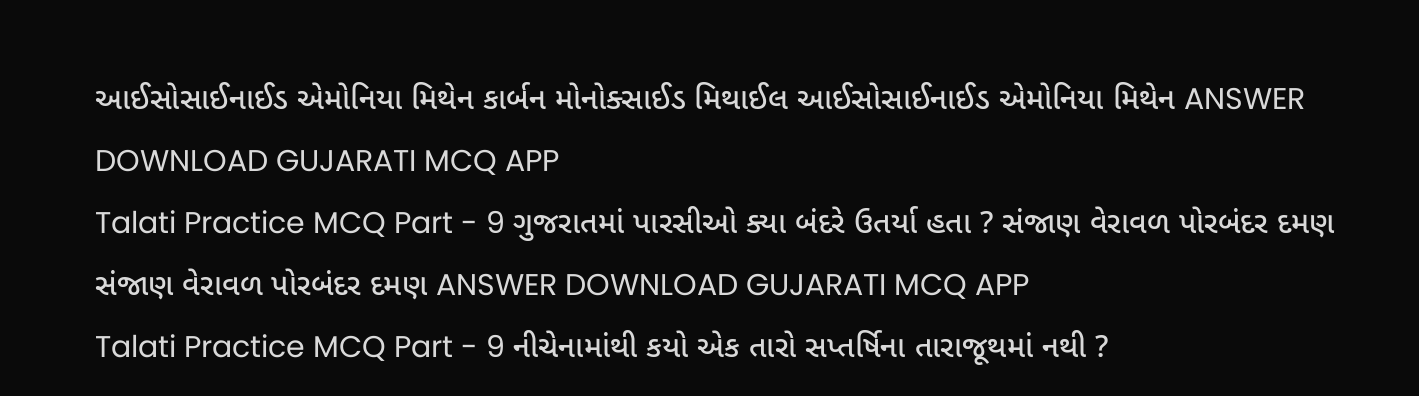આઈસોસાઈનાઈડ એમોનિયા મિથેન કાર્બન મોનોક્સાઈડ મિથાઈલ આઈસોસાઈનાઈડ એમોનિયા મિથેન ANSWER DOWNLOAD GUJARATI MCQ APP
Talati Practice MCQ Part - 9 ગુજરાતમાં પારસીઓ ક્યા બંદરે ઉતર્યા હતા ? સંજાણ વેરાવળ પોરબંદર દમણ સંજાણ વેરાવળ પોરબંદર દમણ ANSWER DOWNLOAD GUJARATI MCQ APP
Talati Practice MCQ Part - 9 નીચેનામાંથી કયો એક તારો સપ્તર્ષિના તારાજૂથમાં નથી ?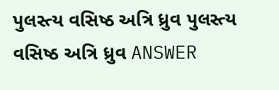પુલસ્ત્ય વસિષ્ઠ અત્રિ ધ્રુવ પુલસ્ત્ય વસિષ્ઠ અત્રિ ધ્રુવ ANSWER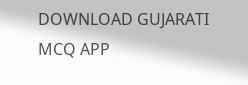DOWNLOAD GUJARATI MCQ APP